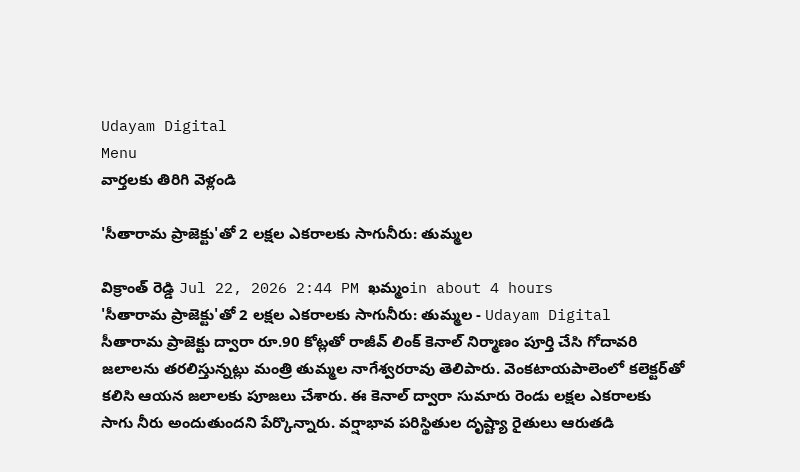Udayam Digital
Menu
వార్తలకు తిరిగి వెళ్లండి

'సీతారామ ప్రాజెక్టు'తో 2 లక్షల ఎకరాలకు సాగునీరు: తుమ్మల

విక్రాంత్ రెడ్డి Jul 22, 2026 2:44 PM ఖమ్మంin about 4 hours
'సీతారామ ప్రాజెక్టు'తో 2 లక్షల ఎకరాలకు సాగునీరు: తుమ్మల - Udayam Digital
సీతారామ ప్రాజెక్టు ద్వారా రూ.90 కోట్లతో రాజీవ్ లింక్ కెనాల్ నిర్మాణం పూర్తి చేసి గోదావరి జలాలను తరలిస్తున్నట్లు మంత్రి తుమ్మల నాగేశ్వరరావు తెలిపారు. వెంకటాయపాలెంలో కలెక్టర్‌తో కలిసి ఆయన జలాలకు పూజలు చేశారు. ఈ కెనాల్ ద్వారా సుమారు రెండు లక్షల ఎకరాలకు సాగు నీరు అందుతుందని పేర్కొన్నారు. వర్షాభావ పరిస్థితుల దృష్ట్యా రైతులు ఆరుతడి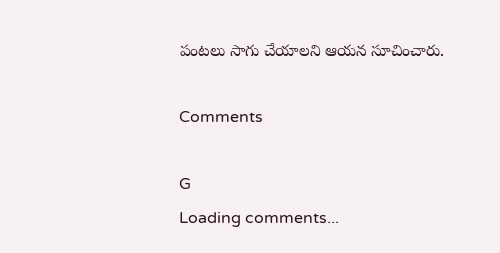పంటలు సాగు చేయాలని ఆయన సూచించారు.

Comments

G
Loading comments...